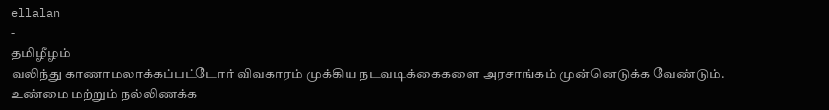ellalan
-
தமிழீழம்
வலிந்து காணாமலாக்கப்பட்டோர் விவகாரம் முக்கிய நடவடிக்கைகளை அரசாங்கம் முன்னெடுக்க வேண்டும்.
உண்மை மற்றும் நல்லிணக்க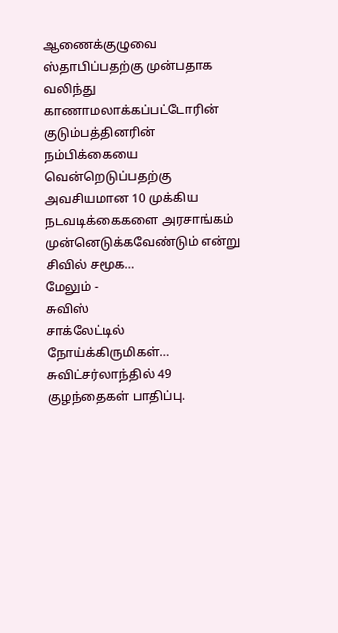ஆணைக்குழுவை ஸ்தாபிப்பதற்கு முன்பதாக வலிந்து காணாமலாக்கப்பட்டோரின் குடும்பத்தினரின் நம்பிக்கையை வென்றெடுப்பதற்கு அவசியமான 10 முக்கிய நடவடிக்கைகளை அரசாங்கம் முன்னெடுக்கவேண்டும் என்று சிவில் சமூக…
மேலும் -
சுவிஸ்
சாக்லேட்டில் நோய்க்கிருமிகள்… சுவிட்சர்லாந்தில் 49 குழந்தைகள் பாதிப்பு.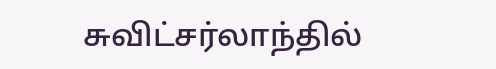சுவிட்சர்லாந்தில்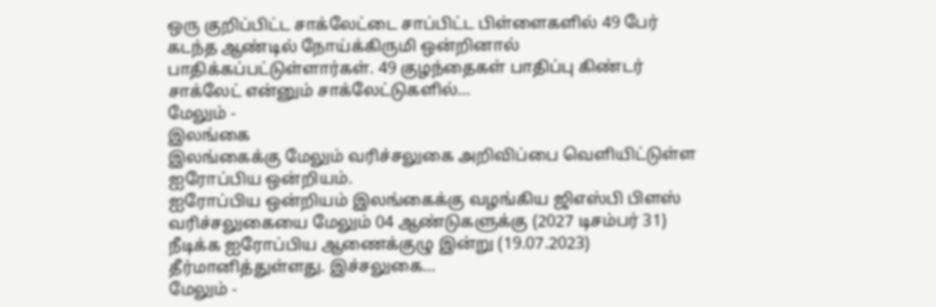ஒரு குறிப்பிட்ட சாக்லேட்டை சாப்பிட்ட பிள்ளைகளில் 49 பேர் கடந்த ஆண்டில் நோய்க்கிருமி ஒன்றினால் பாதிக்கப்பட்டுள்ளார்கள். 49 குழந்தைகள் பாதிப்பு கிண்டர் சாக்லேட் என்னும் சாக்லேட்டுகளில்…
மேலும் -
இலங்கை
இலங்கைக்கு மேலும் வரிச்சலுகை அறிவிப்பை வெளியிட்டுள்ள ஐரோப்பிய ஒன்றியம்.
ஐரோப்பிய ஒன்றியம் இலங்கைக்கு வழங்கிய ஜிஎஸ்பி பிளஸ் வரிச்சலுகையை மேலும் 04 ஆண்டுகளுக்கு (2027 டிசம்பர் 31) நீடிக்க ஐரோப்பிய ஆணைக்குழு இன்று (19.07.2023) தீர்மானித்துள்ளது. இச்சலுகை…
மேலும் -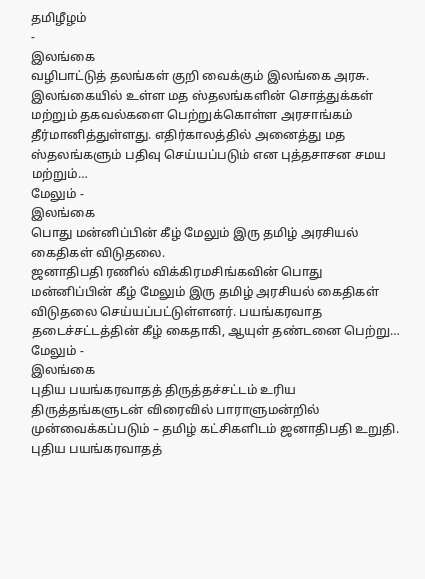தமிழீழம்
-
இலங்கை
வழிபாட்டுத் தலங்கள் குறி வைக்கும் இலங்கை அரசு.
இலங்கையில் உள்ள மத ஸ்தலங்களின் சொத்துக்கள் மற்றும் தகவல்களை பெற்றுக்கொள்ள அரசாங்கம் தீர்மானித்துள்ளது. எதிர்காலத்தில் அனைத்து மத ஸ்தலங்களும் பதிவு செய்யப்படும் என புத்தசாசன சமய மற்றும்…
மேலும் -
இலங்கை
பொது மன்னிப்பின் கீழ் மேலும் இரு தமிழ் அரசியல் கைதிகள் விடுதலை.
ஜனாதிபதி ரணில் விக்கிரமசிங்கவின் பொது மன்னிப்பின் கீழ் மேலும் இரு தமிழ் அரசியல் கைதிகள் விடுதலை செய்யப்பட்டுள்ளனர். பயங்கரவாத தடைச்சட்டத்தின் கீழ் கைதாகி, ஆயுள் தண்டனை பெற்று…
மேலும் -
இலங்கை
புதிய பயங்கரவாதத் திருத்தச்சட்டம் உரிய திருத்தங்களுடன் விரைவில் பாராளுமன்றில் முன்வைக்கப்படும் – தமிழ் கட்சிகளிடம் ஜனாதிபதி உறுதி.
புதிய பயங்கரவாதத்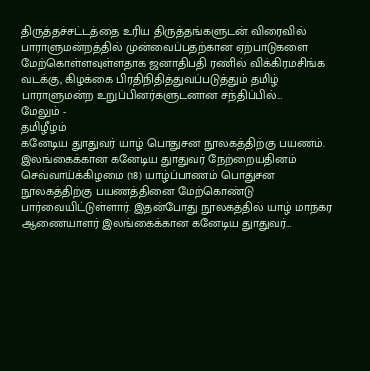திருத்தச்சட்டத்தை உரிய திருத்தங்களுடன் விரைவில் பாராளுமன்றத்தில் முன்வைப்பதற்கான ஏற்பாடுகளை மேற்கொள்ளவுள்ளதாக ஜனாதிபதி ரணில் விக்கிரமசிங்க வடக்கு, கிழக்கை பிரதிநிதித்துவப்படுத்தும் தமிழ் பாராளுமன்ற உறுப்பினர்களுடனான சந்திப்பில்…
மேலும் -
தமிழீழம்
கனேடிய துாதுவர் யாழ் பொதுசன நூலகத்திற்கு பயணம்.
இலங்கைக்கான கனேடிய துாதுவர் நேற்றையதினம் செவ்வாய்க்கிழமை (18) யாழ்ப்பாணம் பொதுசன நூலகத்திற்கு பயணத்தினை மேற்கொண்டு பார்வையிட்டுள்ளார். இதன்போது நூலகத்தில் யாழ் மாநகர ஆணையாளர் இலங்கைக்கான கனேடிய துாதுவர்…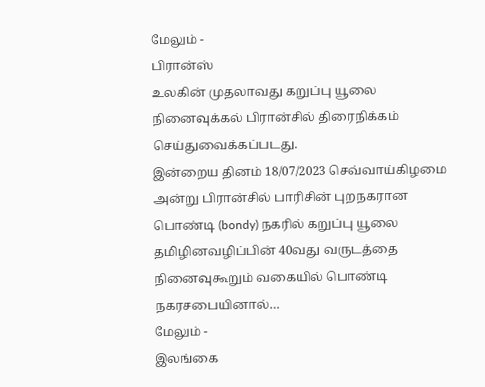மேலும் -
பிரான்ஸ்
உலகின் முதலாவது கறுப்பு யூலை நினைவுக்கல் பிரான்சில் திரைநிக்கம் செய்துவைக்கப்படது.
இன்றைய தினம் 18/07/2023 செவ்வாய்கிழமை அன்று பிரான்சில் பாரிசின் புறநகரான பொண்டி (bondy) நகரில் கறுப்பு யூலை தமிழினவழிப்பின் 40வது வருடத்தை நினைவுகூறும் வகையில் பொண்டி நகரசபையினால்…
மேலும் -
இலங்கை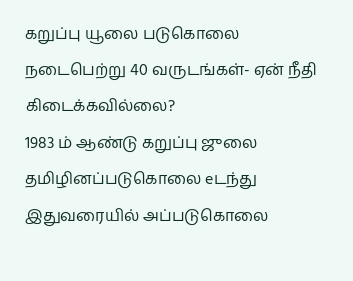கறுப்பு யூலை படுகொலை நடைபெற்று 40 வருடங்கள்- ஏன் நீதி கிடைக்கவில்லை?
1983 ம் ஆண்டு கறுப்பு ஜுலை தமிழினப்படுகொலை eடந்து இதுவரையில் அப்படுகொலை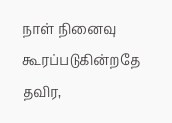நாள் நினைவு கூரப்படுகின்றதே தவிர,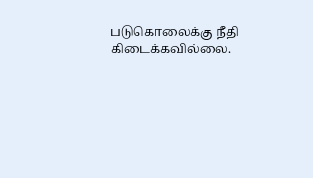படுகொலைக்கு நீதி கிடைக்கவில்லை.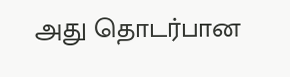அது தொடர்பான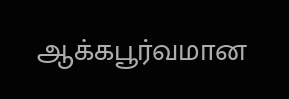ஆக்கபூர்வமான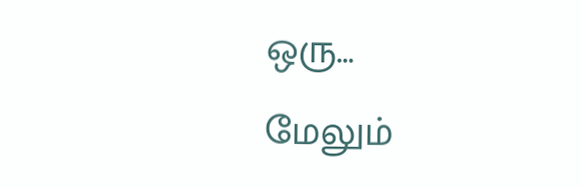ஒரு…
மேலும்